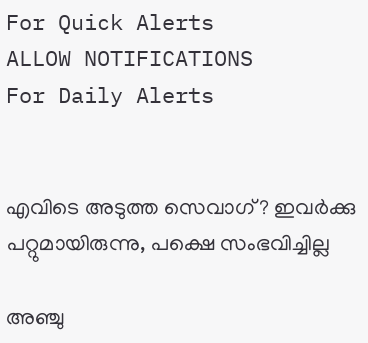For Quick Alerts
ALLOW NOTIFICATIONS
For Daily Alerts


എവിടെ അടുത്ത സെവാഗ്? ഇവര്‍ക്കു പറ്റുമായിരുന്നു, പക്ഷെ സംഭവിച്ചില്ല

അഞ്ചു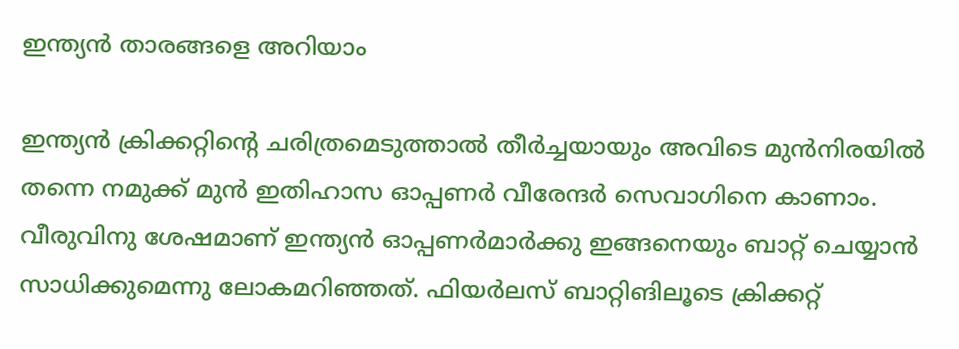ഇന്ത്യന്‍ താരങ്ങളെ അറിയാം

ഇന്ത്യന്‍ ക്രിക്കറ്റിന്റെ ചരിത്രമെടുത്താല്‍ തീര്‍ച്ചയായും അവിടെ മുന്‍നിരയില്‍ തന്നെ നമുക്ക് മുന്‍ ഇതിഹാസ ഓപ്പണര്‍ വീരേന്ദര്‍ സെവാഗിനെ കാണാം. വീരുവിനു ശേഷമാണ് ഇന്ത്യന്‍ ഓപ്പണര്‍മാര്‍ക്കു ഇങ്ങനെയും ബാറ്റ് ചെയ്യാന്‍ സാധിക്കുമെന്നു ലോകമറിഞ്ഞത്. ഫിയര്‍ലസ് ബാറ്റിങിലൂടെ ക്രിക്കറ്റ്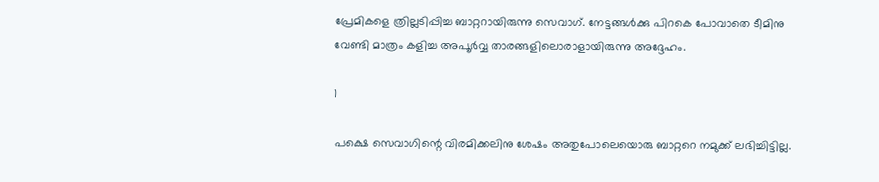പ്രേമികളെ ത്രില്ലടിപ്പിച്ച ബാറ്ററായിരുന്നു സെവാഗ്. നേട്ടങ്ങള്‍ക്കു പിറകെ പോവാതെ ടീമിനു വേണ്ടി മാത്രം കളിച്ച അപൂര്‍വ്വ താരങ്ങളിലൊരാളായിരുന്നു അദ്ദേഹം.

1

പക്ഷെ സെവാഗിന്റെ വിരമിക്കലിനു ശേഷം അതുപോലെയൊരു ബാറ്ററെ നമുക്ക് ലഭിച്ചിട്ടില്ല.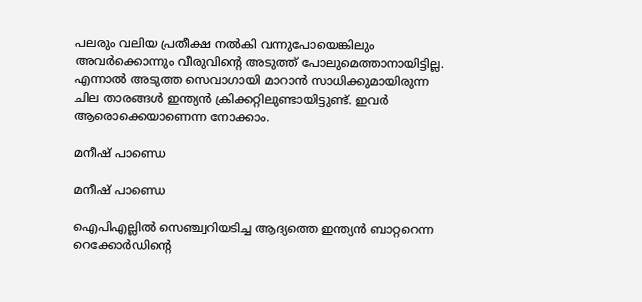പലരും വലിയ പ്രതീക്ഷ നല്‍കി വന്നുപോയെങ്കിലും അവര്‍ക്കൊന്നും വീരുവിന്റെ അടുത്ത് പോലുമെത്താനായിട്ടില്ല. എന്നാല്‍ അടുത്ത സെവാഗായി മാറാന്‍ സാധിക്കുമായിരുന്ന ചില താരങ്ങള്‍ ഇന്ത്യന്‍ ക്രിക്കറ്റിലുണ്ടായിട്ടുണ്ട്. ഇവര്‍ ആരൊക്കെയാണെന്ന നോക്കാം.

മനീഷ് പാണ്ഡെ

മനീഷ് പാണ്ഡെ

ഐപിഎല്ലില്‍ സെഞ്ച്വറിയടിച്ച ആദ്യത്തെ ഇന്ത്യന്‍ ബാറ്ററെന്ന റെക്കോര്‍ഡിന്റെ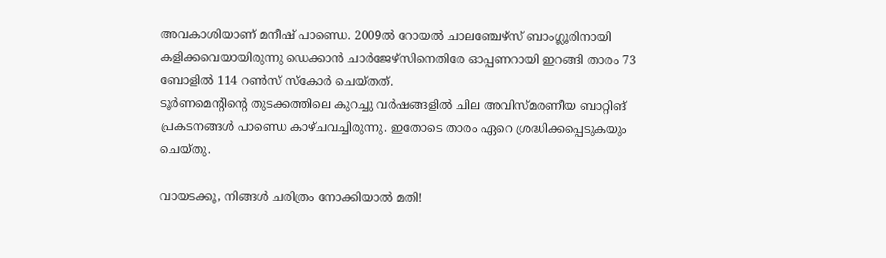അവകാശിയാണ് മനീഷ് പാണ്ഡെ. 2009ല്‍ റോയല്‍ ചാലഞ്ചേഴ്‌സ് ബാംഗ്ലൂരിനായി കളിക്കവെയായിരുന്നു ഡെക്കാന്‍ ചാര്‍ജേഴ്‌സിനെതിരേ ഓപ്പണറായി ഇറങ്ങി താരം 73 ബോളില്‍ 114 റണ്‍സ് സ്‌കോര്‍ ചെയ്തത്.
ടൂര്‍ണമെന്റിന്റെ തുടക്കത്തിലെ കുറച്ചു വര്‍ഷങ്ങളില്‍ ചില അവിസ്മരണീയ ബാറ്റിങ് പ്രകടനങ്ങള്‍ പാണ്ഡെ കാഴ്ചവച്ചിരുന്നു. ഇതോടെ താരം ഏറെ ശ്രദ്ധിക്കപ്പെടുകയും ചെയ്തു.

വായടക്കൂ, നിങ്ങള്‍ ചരിത്രം നോക്കിയാല്‍ മതി!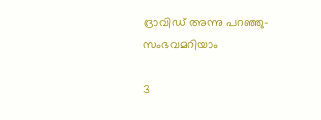ദ്രാവിഡ് അന്നു പറഞ്ഞു- സംഭവമറിയാം

3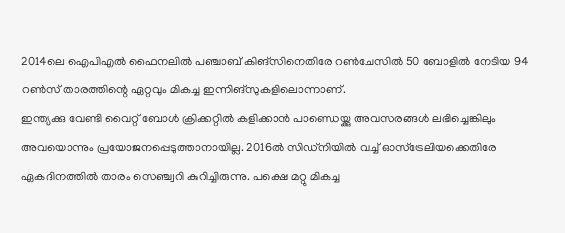2014ലെ ഐപിഎല്‍ ഫൈനലില്‍ പഞ്ചാബ് കിങ്‌സിനെതിരേ റണ്‍ചേസില്‍ 50 ബോളില്‍ നേടിയ 94 റണ്‍സ് താരത്തിന്റെ ഏറ്റവും മികച്ച ഇന്നിങ്‌സുകളിലൊന്നാണ്.
ഇന്ത്യക്കു വേണ്ടി വൈറ്റ് ബോള്‍ ക്രിക്കറ്റില്‍ കളിക്കാന്‍ പാണ്ഡെയ്ക്കു അവസരങ്ങള്‍ ലഭിച്ചെങ്കിലും അവയൊന്നും പ്രയോജനപ്പെടുത്താനായില്ല. 2016ല്‍ സിഡ്‌നിയില്‍ വച്ച് ഓസ്‌ട്രേലിയക്കെതിരേ ഏകദിനത്തില്‍ താരം സെഞ്ച്വറി കുറിച്ചിരുന്നു. പക്ഷെ മറ്റു മികച്ച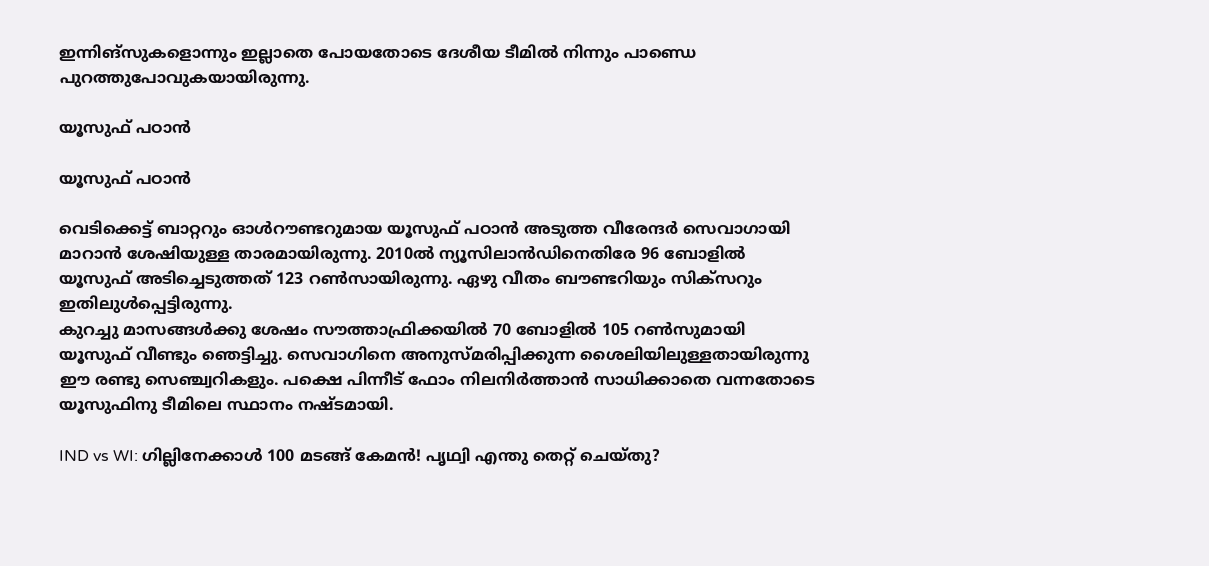ഇന്നിങ്‌സുകളൊന്നും ഇല്ലാതെ പോയതോടെ ദേശീയ ടീമില്‍ നിന്നും പാണ്ഡെ പുറത്തുപോവുകയായിരുന്നു.

യൂസുഫ് പഠാന്‍

യൂസുഫ് പഠാന്‍

വെടിക്കെട്ട് ബാറ്ററും ഓള്‍റൗണ്ടറുമായ യൂസുഫ് പഠാന്‍ അടുത്ത വീരേന്ദര്‍ സെവാഗായി മാറാന്‍ ശേഷിയുള്ള താരമായിരുന്നു. 2010ല്‍ ന്യൂസിലാന്‍ഡിനെതിരേ 96 ബോളില്‍ യൂസുഫ് അടിച്ചെടുത്തത് 123 റണ്‍സായിരുന്നു. ഏഴു വീതം ബൗണ്ടറിയും സിക്‌സറും ഇതിലുള്‍പ്പെട്ടിരുന്നു.
കുറച്ചു മാസങ്ങള്‍ക്കു ശേഷം സൗത്താഫ്രിക്കയില്‍ 70 ബോളില്‍ 105 റണ്‍സുമായി യൂസുഫ് വീണ്ടും ഞെട്ടിച്ചു. സെവാഗിനെ അനുസ്മരിപ്പിക്കുന്ന ശൈലിയിലുള്ളതായിരുന്നു ഈ രണ്ടു സെഞ്ച്വറികളും. പക്ഷെ പിന്നീട് ഫോം നിലനിര്‍ത്താന്‍ സാധിക്കാതെ വന്നതോടെ യൂസുഫിനു ടീമിലെ സ്ഥാനം നഷ്ടമായി.

IND vs WI: ഗില്ലിനേക്കാള്‍ 100 മടങ്ങ് കേമന്‍! പൃഥ്വി എന്തു തെറ്റ് ചെയ്തു?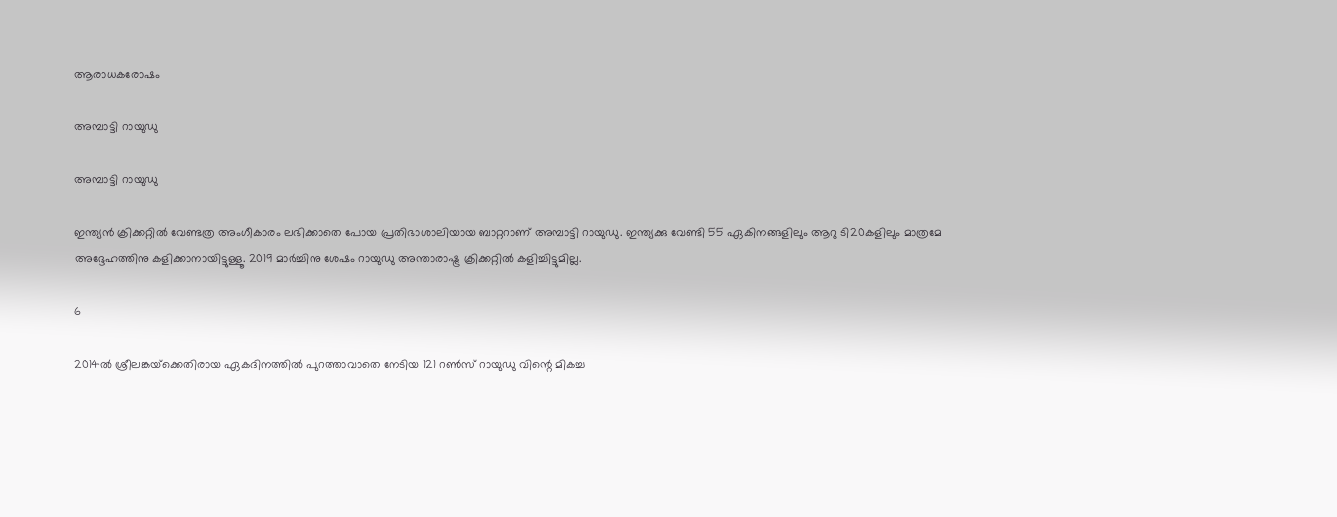ആരാധകരോഷം

അമ്പാട്ടി റായുഡു

അമ്പാട്ടി റായുഡു

ഇന്ത്യന്‍ ക്രിക്കറ്റില്‍ വേണ്ടത്ര അംഗീകാരം ലഭിക്കാതെ പോയ പ്രതിഭാശാലിയായ ബാറ്ററാണ് അമ്പാട്ടി റായുഡു. ഇന്ത്യക്കു വേണ്ടി 55 ഏകിനങ്ങളിലും ആറു ടി20കളിലും മാത്രമേ അദ്ദേഹത്തിനു കളിക്കാനായിട്ടുള്ളൂ. 2019 മാര്‍ച്ചിനു ശേഷം റായുഡു അന്താരാഷ്ട്ര ക്രിക്കറ്റില്‍ കളിച്ചിട്ടുമില്ല.

6

2014ല്‍ ശ്രീലങ്കയ്‌ക്കെതിരായ ഏകദിനത്തില്‍ പുറത്താവാതെ നേടിയ 121 റണ്‍സ് റായുഡു വിന്റെ മികച്ച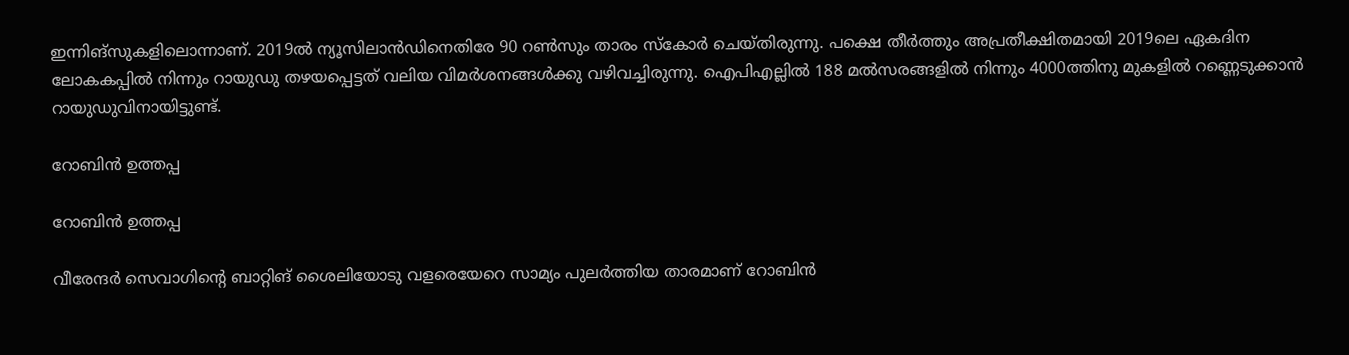ഇന്നിങ്‌സുകളിലൊന്നാണ്. 2019ല്‍ ന്യൂസിലാന്‍ഡിനെതിരേ 90 റണ്‍സും താരം സ്‌കോര്‍ ചെയ്തിരുന്നു. പക്ഷെ തീര്‍ത്തും അപ്രതീക്ഷിതമായി 2019ലെ ഏകദിന ലോകകപ്പില്‍ നിന്നും റായുഡു തഴയപ്പെട്ടത് വലിയ വിമര്‍ശനങ്ങള്‍ക്കു വഴിവച്ചിരുന്നു. ഐപിഎല്ലില്‍ 188 മല്‍സരങ്ങളില്‍ നിന്നും 4000ത്തിനു മുകളില്‍ റണ്ണെടുക്കാന്‍ റായുഡുവിനായിട്ടുണ്ട്.

റോബിന്‍ ഉത്തപ്പ

റോബിന്‍ ഉത്തപ്പ

വീരേന്ദര്‍ സെവാഗിന്റെ ബാറ്റിങ് ശൈലിയോടു വളരെയേറെ സാമ്യം പുലര്‍ത്തിയ താരമാണ് റോബിന്‍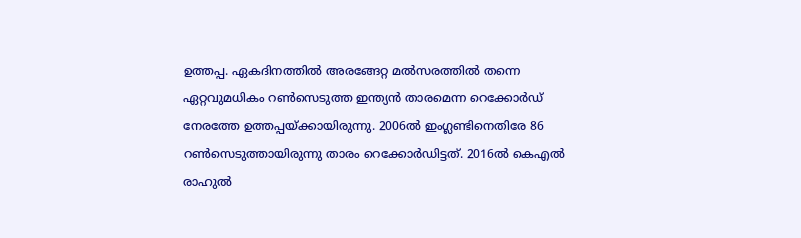ഉത്തപ്പ. ഏകദിനത്തില്‍ അരങ്ങേറ്റ മല്‍സരത്തില്‍ തന്നെ ഏറ്റവുമധികം റണ്‍സെടുത്ത ഇന്ത്യന്‍ താരമെന്ന റെക്കോര്‍ഡ് നേരത്തേ ഉത്തപ്പയ്ക്കായിരുന്നു. 2006ല്‍ ഇംഗ്ലണ്ടിനെതിരേ 86 റണ്‍സെടുത്തായിരുന്നു താരം റെക്കോര്‍ഡിട്ടത്. 2016ല്‍ കെഎല്‍ രാഹുല്‍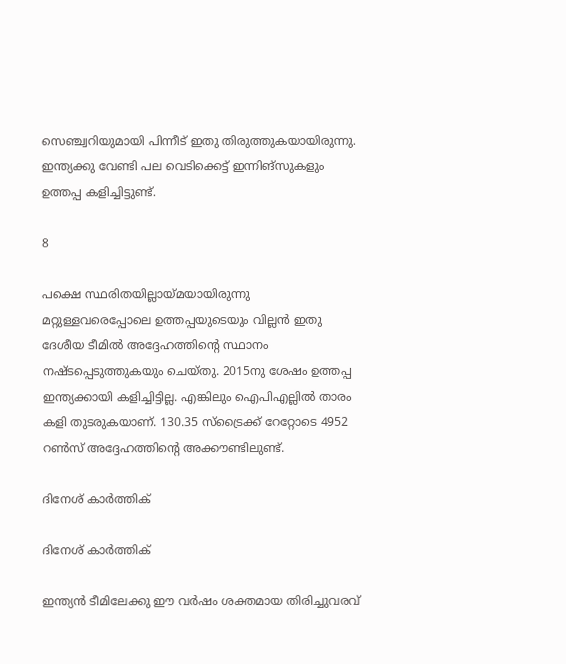സെഞ്ച്വറിയുമായി പിന്നീട് ഇതു തിരുത്തുകയായിരുന്നു. ഇന്ത്യക്കു വേണ്ടി പല വെടിക്കെട്ട് ഇന്നിങ്‌സുകളും ഉത്തപ്പ കളിച്ചിട്ടുണ്ട്.

8

പക്ഷെ സ്ഥരിതയില്ലായ്മയായിരുന്നു മറ്റുള്ളവരെപ്പോലെ ഉത്തപ്പയുടെയും വില്ലന്‍ ഇതു ദേശീയ ടീമില്‍ അദ്ദേഹത്തിന്റെ സ്ഥാനം നഷ്ടപ്പെടുത്തുകയും ചെയ്തു. 2015നു ശേഷം ഉത്തപ്പ ഇന്ത്യക്കായി കളിച്ചിട്ടില്ല. എങ്കിലും ഐപിഎല്ലില്‍ താരം കളി തുടരുകയാണ്. 130.35 സ്‌ട്രൈക്ക് റേറ്റോടെ 4952 റണ്‍സ് അദ്ദേഹത്തിന്റെ അക്കൗണ്ടിലുണ്ട്.

ദിനേശ് കാര്‍ത്തിക്

ദിനേശ് കാര്‍ത്തിക്

ഇന്ത്യന്‍ ടീമിലേക്കു ഈ വര്‍ഷം ശക്തമായ തിരിച്ചുവരവ്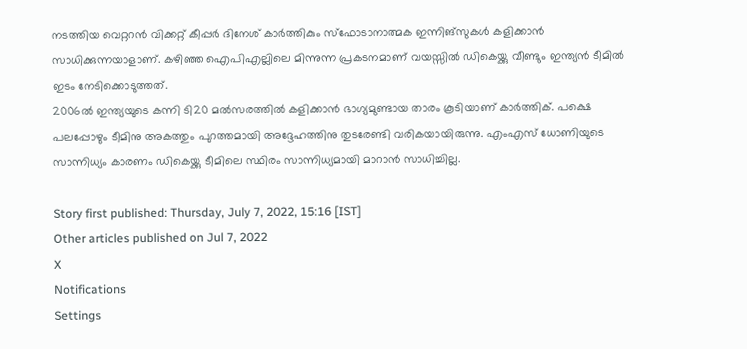നടത്തിയ വെറ്ററന്‍ വിക്കറ്റ് കീപ്പര്‍ ദിനേശ് കാര്‍ത്തികും സ്‌ഫോടാനാത്മക ഇന്നിങ്‌സുകള്‍ കളിക്കാന്‍ സാധിക്കുന്നയാളാണ്. കഴിഞ്ഞ ഐപിഎല്ലിലെ മിന്നുന്ന പ്രകടനമാണ് വയസ്സില്‍ ഡികെയ്ക്കു വീണ്ടും ഇന്ത്യന്‍ ടീമില്‍ ഇടം നേടിക്കൊടുത്തത്.
2006ല്‍ ഇന്ത്യയുടെ കന്നി ടി20 മല്‍സരത്തില്‍ കളിക്കാന്‍ ഭാഗ്യമുണ്ടായ താരം കൂടിയാണ് കാര്‍ത്തിക്. പക്ഷെ പലപ്പോഴും ടീമിനു അകത്തും പുറത്തമായി അദ്ദേഹത്തിനു തുടരേണ്ടി വരികയായിരുന്നു. എംഎസ് ധോണിയുടെ സാന്നിധ്യം കാരണം ഡികെയ്ക്കു ടീമിലെ സ്ഥിരം സാന്നിധ്യമായി മാറാന്‍ സാധിച്ചില്ല.

Story first published: Thursday, July 7, 2022, 15:16 [IST]
Other articles published on Jul 7, 2022
X
Notifications
Settings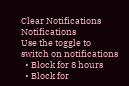Clear Notifications
Notifications
Use the toggle to switch on notifications
  • Block for 8 hours
  • Block for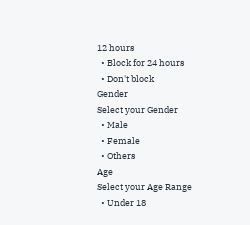12 hours
  • Block for 24 hours
  • Don't block
Gender
Select your Gender
  • Male
  • Female
  • Others
Age
Select your Age Range
  • Under 18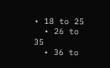• 18 to 25
  • 26 to 35
  • 36 to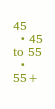45
  • 45 to 55
  • 55+